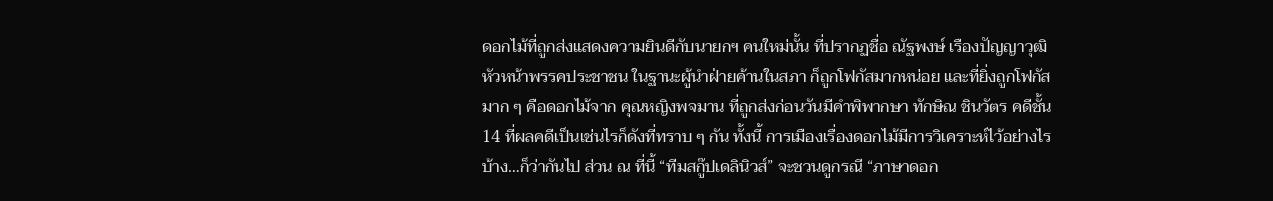ดอกไม้ที่ถูกส่งแสดงความยินดีกับนายกฯ คนใหม่นั้น ที่ปรากฏชื่อ ณัฐพงษ์ เรืองปัญญาวุฒิ หัวหน้าพรรคประชาชน ในฐานะผู้นำฝ่ายค้านในสภา ก็ถูกโฟกัสมากหน่อย และที่ยิ่งถูกโฟกัสมาก ๆ คือดอกไม้จาก คุณหญิงพจมาน ที่ถูกส่งก่อนวันมีคำพิพากษา ทักษิณ ชินวัตร คดีชั้น 14 ที่ผลคดีเป็นเช่นไรก็ดังที่ทราบ ๆ กัน ทั้งนี้ การเมืองเรื่องดอกไม้มีการวิเคราะห์ไว้อย่างไรบ้าง…ก็ว่ากันไป ส่วน ณ ที่นี้ “ทีมสกู๊ปเดลินิวส์” จะชวนดูกรณี “ภาษาดอก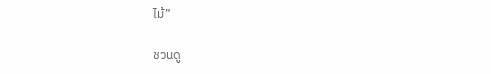ไม้”

ชวนดู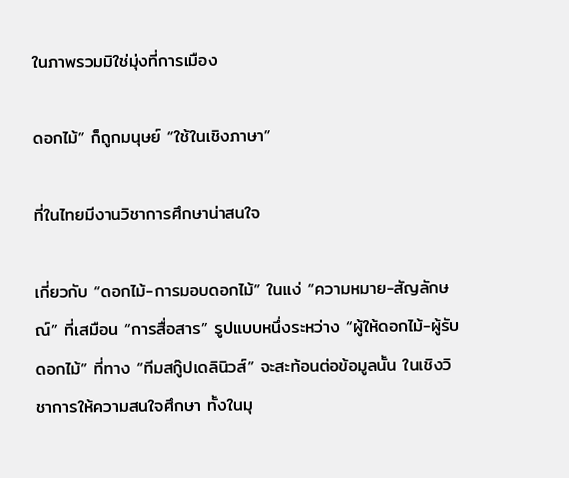ในภาพรวมมิใช่มุ่งที่การเมือง

ดอกไม้” ก็ถูกมนุษย์ “ใช้ในเชิงภาษา”

ที่ในไทยมีงานวิชาการศึกษาน่าสนใจ

เกี่ยวกับ “ดอกไม้-การมอบดอกไม้” ในแง่ “ความหมาย-สัญลักษณ์” ที่เสมือน “การสื่อสาร” รูปแบบหนึ่งระหว่าง “ผู้ให้ดอกไม้-ผู้รับดอกไม้” ที่ทาง “ทีมสกู๊ปเดลินิวส์” จะสะท้อนต่อข้อมูลนั้น ในเชิงวิชาการให้ความสนใจศึกษา ทั้งในมุ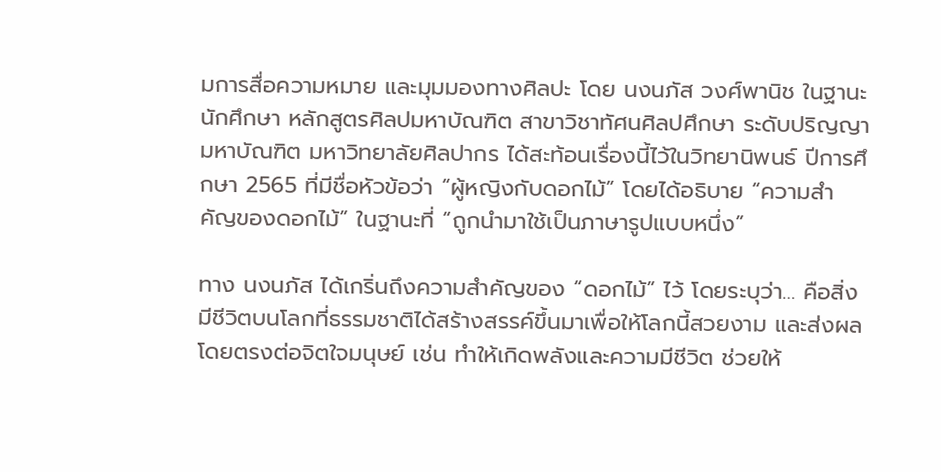มการสื่อความหมาย และมุมมองทางศิลปะ โดย นงนภัส วงศ์พานิช ในฐานะนักศึกษา หลักสูตรศิลปมหาบัณฑิต สาขาวิชาทัศนศิลปศึกษา ระดับปริญญามหาบัณฑิต มหาวิทยาลัยศิลปากร ได้สะท้อนเรื่องนี้ไว้ในวิทยานิพนธ์ ปีการศึกษา 2565 ที่มีชื่อหัวข้อว่า “ผู้หญิงกับดอกไม้” โดยได้อธิบาย “ความสำคัญของดอกไม้” ในฐานะที่ “ถูกนำมาใช้เป็นภาษารูปแบบหนึ่ง”

ทาง นงนภัส ได้เกริ่นถึงความสำคัญของ “ดอกไม้” ไว้ โดยระบุว่า… คือสิ่งมีชีวิตบนโลกที่ธรรมชาติได้สร้างสรรค์ขึ้นมาเพื่อให้โลกนี้สวยงาม และส่งผลโดยตรงต่อจิตใจมนุษย์ เช่น ทำให้เกิดพลังและความมีชีวิต ช่วยให้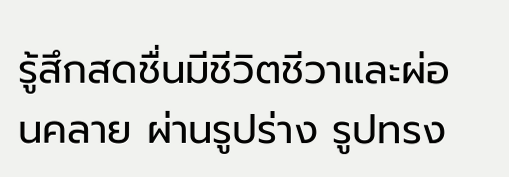รู้สึกสดชื่นมีชีวิตชีวาและผ่อนคลาย ผ่านรูปร่าง รูปทรง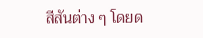สีสันต่าง ๆ โดยด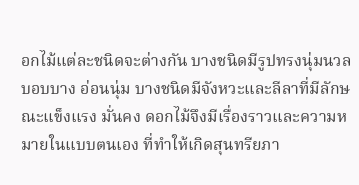อกไม้แต่ละชนิดจะต่างกัน บางชนิดมีรูปทรงนุ่มนวล บอบบาง อ่อนนุ่ม บางชนิดมีจังหวะและลีลาที่มีลักษณะแข็งแรง มั่นคง ดอกไม้จึงมีเรื่องราวและความหมายในแบบตนเอง ที่ทำให้เกิดสุนทรียภา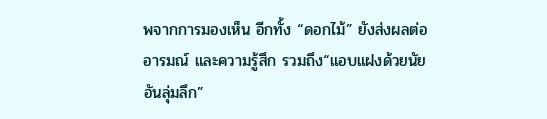พจากการมองเห็น อีกทั้ง “ดอกไม้” ยังส่งผลต่ออารมณ์ และความรู้สึก รวมถึง“แอบแฝงด้วยนัยอันลุ่มลึก”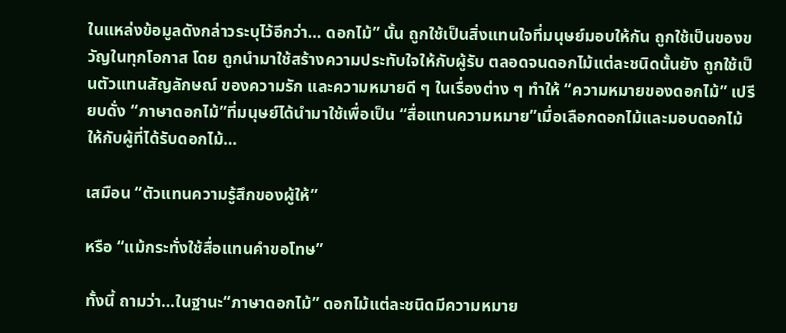ในแหล่งข้อมูลดังกล่าวระบุไว้อีกว่า… ดอกไม้” นั้น ถูกใช้เป็นสิ่งแทนใจที่มนุษย์มอบให้กัน ถูกใช้เป็นของขวัญในทุกโอกาส โดย ถูกนำมาใช้สร้างความประทับใจให้กับผู้รับ ตลอดจนดอกไม้แต่ละชนิดนั้นยัง ถูกใช้เป็นตัวแทนสัญลักษณ์ ของความรัก และความหมายดี ๆ ในเรื่องต่าง ๆ ทำให้ “ความหมายของดอกไม้” เปรียบดั่ง “ภาษาดอกไม้”ที่มนุษย์ได้นำมาใช้เพื่อเป็น “สื่อแทนความหมาย”เมื่อเลือกดอกไม้และมอบดอกไม้ให้กับผู้ที่ได้รับดอกไม้…

เสมือน “ตัวแทนความรู้สึกของผู้ให้”

หรือ “แม้กระทั่งใช้สื่อแทนคำขอโทษ”

ทั้งนี้ ถามว่า…ในฐานะ“ภาษาดอกไม้” ดอกไม้แต่ละชนิดมีความหมาย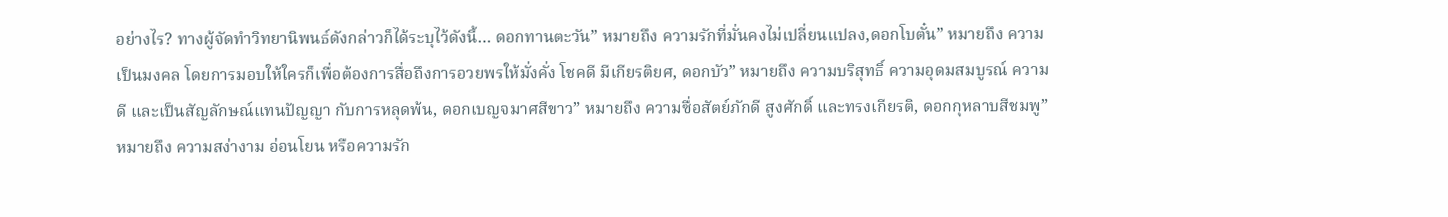อย่างไร? ทางผู้จัดทำวิทยานิพนธ์ดังกล่าวก็ได้ระบุไว้ดังนี้… ดอกทานตะวัน” หมายถึง ความรักที่มั่นคงไม่เปลี่ยนแปลง,ดอกโบตั๋น” หมายถึง ความเป็นมงคล โดยการมอบให้ใครก็เพื่อต้องการสื่อถึงการอวยพรให้มั่งคั่ง โชคดี มีเกียรติยศ, ดอกบัว” หมายถึง ความบริสุทธิ์ ความอุดมสมบูรณ์ ความดี และเป็นสัญลักษณ์แทนปัญญา กับการหลุดพ้น, ดอกเบญจมาศสีขาว” หมายถึง ความซื่อสัตย์ภักดี สูงศักดิ์ และทรงเกียรติ, ดอกกุหลาบสีชมพู” หมายถึง ความสง่างาม อ่อนโยน หรือความรัก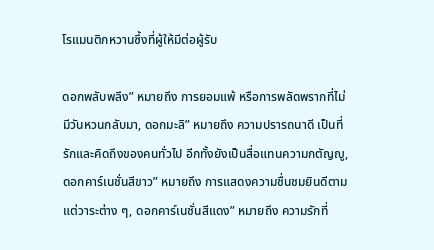โรแมนติกหวานซึ้งที่ผู้ให้มีต่อผู้รับ

ดอกพลับพลึง” หมายถึง การยอมแพ้ หรือการพลัดพรากที่ไม่มีวันหวนกลับมา, ดอกมะลิ” หมายถึง ความปรารถนาดี เป็นที่รักและคิดถึงของคนทั่วไป อีกทั้งยังเป็นสื่อแทนความกตัญญู, ดอกคาร์เนชั่นสีขาว” หมายถึง การแสดงความชื่นชมยินดีตามแต่วาระต่าง ๆ, ดอกคาร์เนชั่นสีแดง” หมายถึง ความรักที่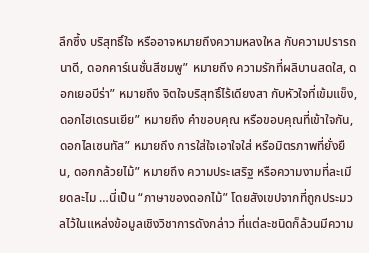ลึกซึ้ง บริสุทธิ์ใจ หรืออาจหมายถึงความหลงใหล กับความปรารถนาดี, ดอกคาร์เนชั่นสีชมพู” หมายถึง ความรักที่ผลิบานสดใส, ดอกเยอบีร่า” หมายถึง จิตใจบริสุทธิ์ไร้เดียงสา กับหัวใจที่เข้มแข็ง, ดอกไฮเดรนเยีย” หมายถึง คำขอบคุณ หรือขอบคุณที่เข้าใจกัน, ดอกไลเซนทัส” หมายถึง การใส่ใจเอาใจใส่ หรือมิตรภาพที่ยั่งยืน, ดอกกล้วยไม้” หมายถึง ความประเสริฐ หรือความงามที่ละเมียดละไม …นี่เป็น “ภาษาของดอกไม้” โดยสังเขปจากที่ถูกประมวลไว้ในแหล่งข้อมูลเชิงวิชาการดังกล่าว ที่แต่ละชนิดก็ล้วนมีความ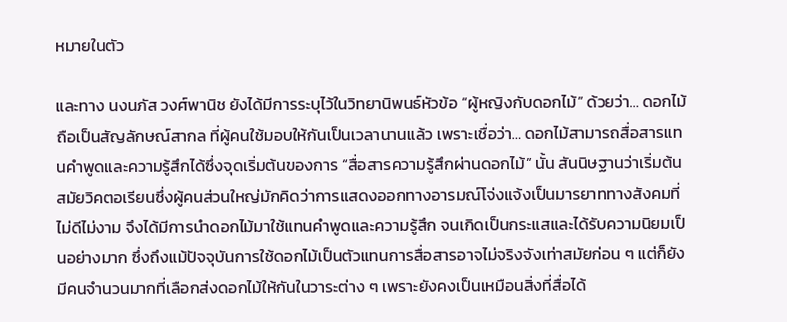หมายในตัว

และทาง นงนภัส วงศ์พานิช ยังได้มีการระบุไว้ในวิทยานิพนธ์หัวข้อ “ผู้หญิงกับดอกไม้” ด้วยว่า… ดอกไม้ถือเป็นสัญลักษณ์สากล ที่ผู้คนใช้มอบให้กันเป็นเวลานานแล้ว เพราะเชื่อว่า… ดอกไม้สามารถสื่อสารแทนคำพูดและความรู้สึกได้ซึ่งจุดเริ่มต้นของการ “สื่อสารความรู้สึกผ่านดอกไม้” นั้น สันนิษฐานว่าเริ่มต้นสมัยวิคตอเรียนซึ่งผู้คนส่วนใหญ่มักคิดว่าการแสดงออกทางอารมณ์โจ่งแจ้งเป็นมารยาททางสังคมที่ไม่ดีไม่งาม จึงได้มีการนำดอกไม้มาใช้แทนคำพูดและความรู้สึก จนเกิดเป็นกระแสและได้รับความนิยมเป็นอย่างมาก ซึ่งถึงแม้ปัจจุบันการใช้ดอกไม้เป็นตัวแทนการสื่อสารอาจไม่จริงจังเท่าสมัยก่อน ๆ แต่ก็ยังมีคนจำนวนมากที่เลือกส่งดอกไม้ให้กันในวาระต่าง ๆ เพราะยังคงเป็นเหมือนสิ่งที่สื่อได้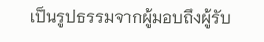เป็นรูปธรรมจากผู้มอบถึงผู้รับ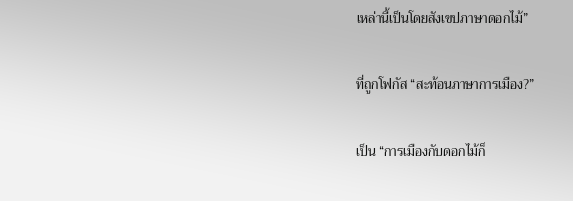เหล่านี้เป็นโดยสังเขปภาษาดอกไม้”

ที่ถูกโฟกัส “สะท้อนภาษาการเมือง?”

เป็น “การเมืองกับดอกไม้ก็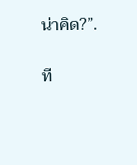น่าคิด?”.

ที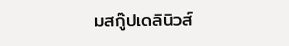มสกู๊ปเดลินิวส์